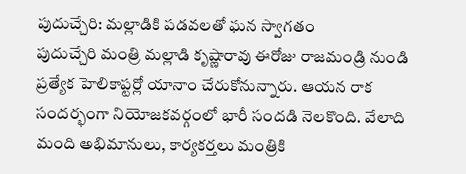పుదుచ్చేరి: మల్లాడికి పడవలతో ఘన స్వాగతం
పుదుచ్చేరి మంత్రి మల్లాడి కృష్ణారావు ఈరోజు రాజమండ్రి నుండి ప్రత్యేక హెలికాప్టర్లో యానాం చేరుకోనున్నారు. ఆయన రాక సందర్భంగా నియోజకవర్గంలో భారీ సందడి నెలకొంది. వేలాది మంది అభిమానులు, కార్యకర్తలు మంత్రికి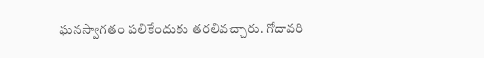ఘనస్వాగతం పలికేందుకు తరలివచ్చారు. గోదావరి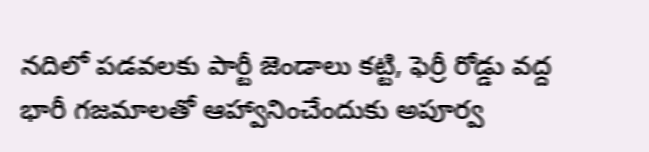నదిలో పడవలకు పార్టీ జెండాలు కట్టి, ఫెర్రీ రోడ్డు వద్ద భారీ గజమాలతో ఆహ్వానించేందుకు అపూర్వ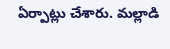ఏర్పాట్లు చేశారు. మల్లాడి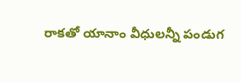రాకతో యానాం వీధులన్నీ పండుగ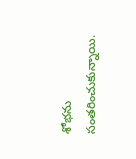శోభను సంతరించుకున్నాయి.